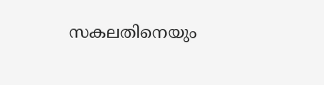സകലതിനെയും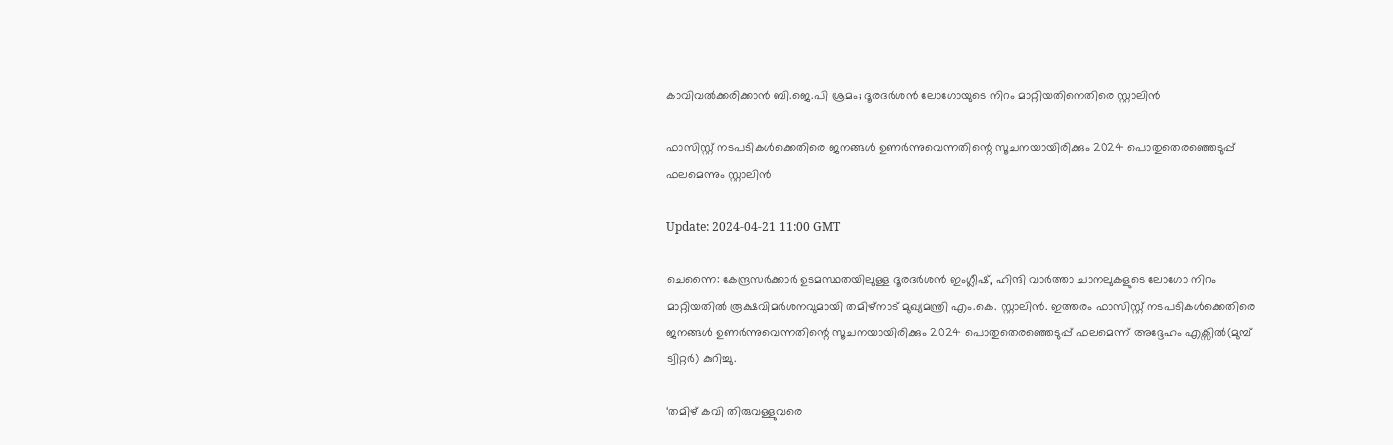കാവിവൽക്കരിക്കാൻ ബി.ജെ.പി ശ്രമം; ദൂരദർശൻ ലോഗോയുടെ നിറം മാറ്റിയതിനെതിരെ സ്റ്റാലിൻ

ഫാസിസ്റ്റ് നടപടികൾക്കെതിരെ ജനങ്ങൾ ഉണർന്നുവെന്നതിന്റെ സൂചനയായിരിക്കും 2024 പൊതുതെരഞ്ഞെടുപ്പ് ഫലമെന്നും സ്റ്റാലിന്‍

Update: 2024-04-21 11:00 GMT

ചെന്നൈ: കേന്ദ്രസർക്കാർ ഉടമസ്ഥതയിലുള്ള ദൂരദർശൻ ഇംഗ്ലീഷ്, ഹിന്ദി വാർത്താ ചാനലുകളുടെ ലോഗോ നിറം മാറ്റിയതിൽ രൂക്ഷവിമർശനവുമായി തമിഴ്നാട് മുഖ്യമന്ത്രി എം.കെ. സ്റ്റാലിൻ. ഇത്തരം ഫാസിസ്റ്റ് നടപടികൾക്കെതിരെ ജനങ്ങൾ ഉണർന്നുവെന്നതിന്റെ സൂചനയായിരിക്കും 2024 പൊതുതെരഞ്ഞെടുപ്പ് ഫലമെന്ന് അദ്ദേഹം എക്സിൽ(മുമ്പ് ട്വിറ്റര്‍) കുറിച്ചു.

‘തമിഴ് കവി തിരുവള്ളുവരെ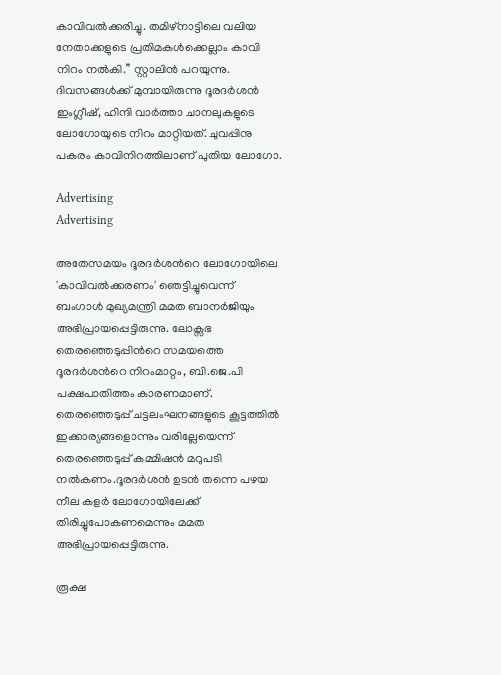കാവിവൽക്കരിച്ചു. തമിഴ്നാട്ടിലെ വലിയ നേതാക്കളുടെ പ്രതിമകൾക്കെല്ലാം കാവി നിറം നൽകി.’’ സ്റ്റാലിൻ പറയുന്നു. ദിവസങ്ങൾക്ക് മുമ്പായിരുന്നു ദൂരദർശൻ ഇംഗ്ലീഷ്, ഹിന്ദി വാർത്താ ചാനലുകളുടെ ലോഗോയുടെ നിറം മാറ്റിയത്. ചുവപ്പിനു പകരം കാവിനിറത്തിലാണ് പുതിയ ലോഗോ.

Advertising
Advertising

അതേസമയം ദൂരദര്‍ശന്‍റെ ലോഗോയിലെ 'കാവിവല്‍ക്കരണം' ഞെട്ടിച്ചുവെന്ന് ബംഗാള്‍ മുഖ്യമന്ത്രി മമത ബാനര്‍ജിയും അഭിപ്രായപ്പെട്ടിരുന്നു. ലോക്സഭ തെരഞ്ഞെടുപ്പിന്‍റെ സമയത്തെ ദൂരദര്‍ശന്‍റെ നിറംമാറ്റം, ബി.ജെ.പി പക്ഷപാതിത്തം കാരണമാണ്. തെരഞ്ഞെടുപ്പ് ചട്ടലംഘനങ്ങളുടെ കൂട്ടത്തില്‍ ഇക്കാര്യങ്ങളൊന്നും വരില്ലേയെന്ന് തെരഞ്ഞെടുപ്പ് കമ്മിഷന്‍ മറുപടി നല്‍കണം.ദൂരദര്‍ശന്‍ ഉടന്‍ തന്നെ പഴയ നീല കളര്‍ ലോഗോയിലേക്ക് തിരിച്ചുപോകണമെന്നും മമത അഭിപ്രായപ്പെട്ടിരുന്നു.

രൂക്ഷ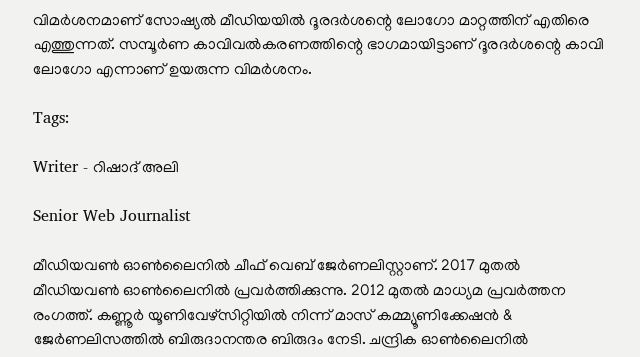വിമർശനമാണ് സോഷ്യൽ മീഡിയയിൽ ദൂരദർശന്റെ ലോഗോ മാറ്റത്തിന് എതിരെ എത്തുന്നത്. സമ്പൂര്‍ണ കാവിവൽകരണത്തിന്റെ ഭാഗമായിട്ടാണ് ദൂരദർശന്റെ കാവി ലോഗോ എന്നാണ് ഉയരുന്ന വിമർശനം.

Tags:

Writer - റിഷാദ് അലി

Senior Web Journalist

മീഡിയവൺ ഓൺലൈനിൽ ചീഫ് വെബ് ജേർണലിസ്റ്റാണ്. 2017 മുതൽ മീഡിയവൺ ഓൺലൈനിൽ പ്രവർത്തിക്കുന്നു. 2012 മുതൽ മാധ്യമ പ്രവർത്തന രംഗത്ത്. കണ്ണൂര്‍ യൂണിവേഴ്‌സിറ്റിയിൽ നിന്ന് മാസ് കമ്മ്യൂണിക്കേഷന്‍ & ജേര്‍ണലിസത്തില്‍ ബിരുദാനന്തര ബിരുദം നേടി. ചന്ദ്രിക ഓണ്‍ലൈനില്‍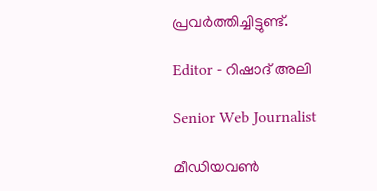പ്രവര്‍ത്തിച്ചിട്ടുണ്ട്.

Editor - റിഷാദ് അലി

Senior Web Journalist

മീഡിയവൺ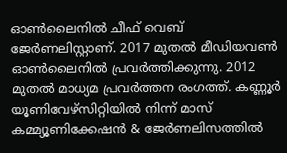ഓൺലൈനിൽ ചീഫ് വെബ് ജേർണലിസ്റ്റാണ്. 2017 മുതൽ മീഡിയവൺ ഓൺലൈനിൽ പ്രവർത്തിക്കുന്നു. 2012 മുതൽ മാധ്യമ പ്രവർത്തന രംഗത്ത്. കണ്ണൂര്‍ യൂണിവേഴ്‌സിറ്റിയിൽ നിന്ന് മാസ് കമ്മ്യൂണിക്കേഷന്‍ & ജേര്‍ണലിസത്തില്‍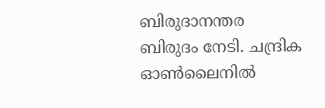ബിരുദാനന്തര ബിരുദം നേടി. ചന്ദ്രിക ഓണ്‍ലൈനില്‍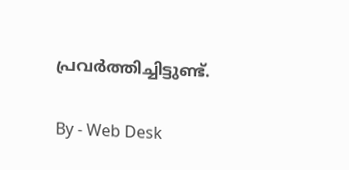പ്രവര്‍ത്തിച്ചിട്ടുണ്ട്.

By - Web Desk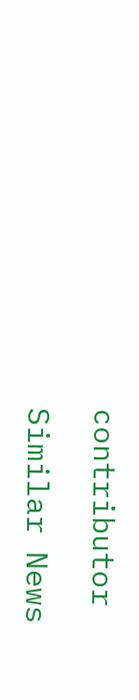contributor

Similar News